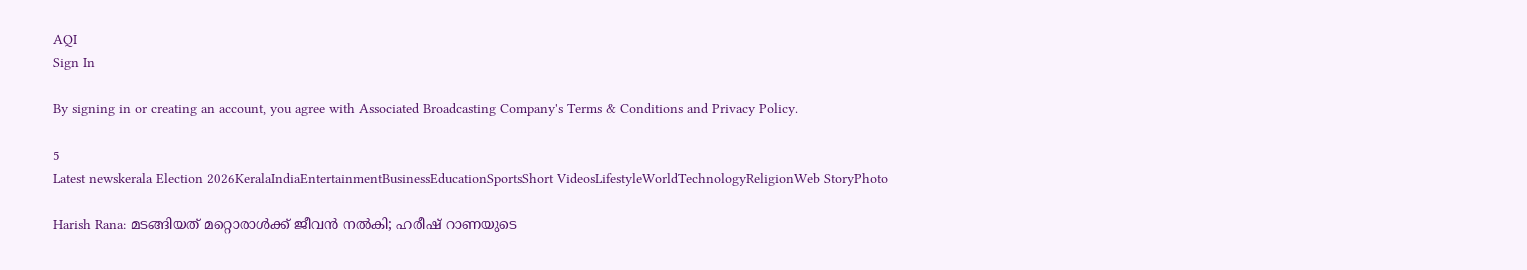AQI
Sign In

By signing in or creating an account, you agree with Associated Broadcasting Company's Terms & Conditions and Privacy Policy.

5
Latest newskerala Election 2026KeralaIndiaEntertainmentBusinessEducationSportsShort VideosLifestyleWorldTechnologyReligionWeb StoryPhoto

Harish Rana: മടങ്ങിയത് മറ്റൊരാൾക്ക് ജീവൻ നൽകി; ഹരീഷ് റാണയുടെ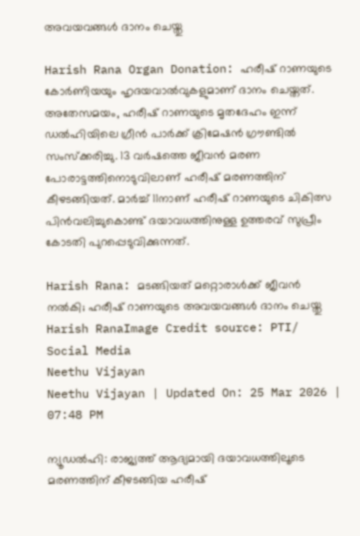അവയവങ്ങൾ ദാനം ചെയ്തു

Harish Rana Organ Donation: ഹരീഷ് റാണയുടെ കോർണിയയും ഹൃദയവാൽവുകളുമാണ് ദാനം ചെയ്തത്. അതേസമയം, ഹരീഷ് റാണയുടെ മൃതദേഹം ഇന്ന് ഡൽഹിയിലെ ഗ്രീൻ പാർക്ക് ക്രിമേഷൻ ഗ്രൗണ്ടിൽ സംസ്ക്കരിച്ചു. 13 വർഷത്തെ ജീവൻ മരണ പോരാട്ടത്തിനൊടുവിലാണ് ഹരീഷ് മരണത്തിന് കീഴടങ്ങിയത്. മാർച്ച് 11നാണ് ഹരീഷ് റാണയുടെ ചികിത്സ പിൻവലിച്ചുകൊണ്ട് ദയാവധത്തിനുള്ള ഉത്തരവ് സുപ്രീം കോടതി പുറപ്പെടുവിക്കുന്നത്.

Harish Rana: മടങ്ങിയത് മറ്റൊരാൾക്ക് ജീവൻ നൽകി; ഹരീഷ് റാണയുടെ അവയവങ്ങൾ ദാനം ചെയ്തു
Harish RanaImage Credit source: PTI/ Social Media
Neethu Vijayan
Neethu Vijayan | Updated On: 25 Mar 2026 | 07:48 PM

ന്യൂഡൽഹി: രാജ്യത്ത് ആദ്യമായി ദയാവധത്തിലൂടെ മരണത്തിന് കീഴടങ്ങിയ ഹരീഷ്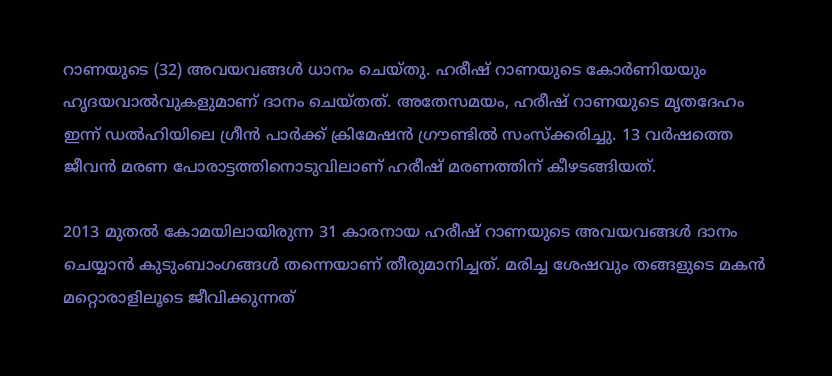റാണയുടെ (32) അവയവങ്ങൾ ധാനം ചെയ്തു. ഹരീഷ് റാണയുടെ കോർണിയയും ഹൃദയവാൽവുകളുമാണ് ദാനം ചെയ്തത്. അതേസമയം, ഹരീഷ് റാണയുടെ മൃതദേഹം ഇന്ന് ഡൽഹിയിലെ ഗ്രീൻ പാർക്ക് ക്രിമേഷൻ ഗ്രൗണ്ടിൽ സംസ്ക്കരിച്ചു. 13 വർഷത്തെ ജീവൻ മരണ പോരാട്ടത്തിനൊടുവിലാണ് ഹരീഷ് മരണത്തിന് കീഴടങ്ങിയത്.

2013 മുതൽ കോമയിലായിരുന്ന 31 കാരനായ ഹരീഷ് റാണയുടെ അവയവങ്ങൾ ദാനം ചെയ്യാൻ കുടുംബാംഗങ്ങൾ തന്നെയാണ് തീരുമാനിച്ചത്. മരിച്ച ശേഷവും തങ്ങളുടെ മകൻ മറ്റൊരാളിലൂടെ ജീവിക്കുന്നത്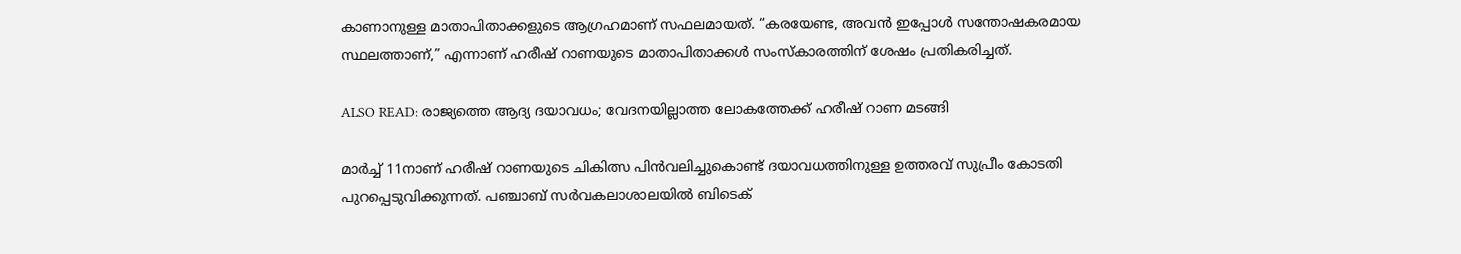കാണാനുള്ള മാതാപിതാക്കളുടെ ആഗ്രഹമാണ് സഫലമായത്. “കരയേണ്ട, അവൻ ഇപ്പോൾ സന്തോഷകരമായ സ്ഥലത്താണ്,” എന്നാണ് ഹരീഷ് റാണയുടെ മാതാപിതാക്കൾ സംസ്കാരത്തിന് ശേഷം പ്രതികരിച്ചത്.

ALSO READ: രാജ്യത്തെ ആദ്യ ദയാവധം; വേദനയില്ലാത്ത ലോകത്തേക്ക് ഹരീഷ് റാണ മടങ്ങി

മാർച്ച് 11നാണ് ഹരീഷ് റാണയുടെ ചികിത്സ പിൻവലിച്ചുകൊണ്ട് ദയാവധത്തിനുള്ള ഉത്തരവ് സുപ്രീം കോടതി പുറപ്പെടുവിക്കുന്നത്. പഞ്ചാബ് സർവകലാശാലയിൽ ബിടെക്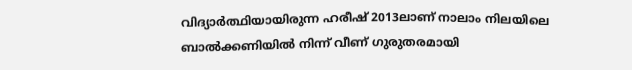വിദ്യാർത്ഥിയായിരുന്ന ഹരീഷ് 2013ലാണ് നാലാം നിലയിലെ ബാൽക്കണിയിൽ നിന്ന് വീണ് ഗുരുതരമായി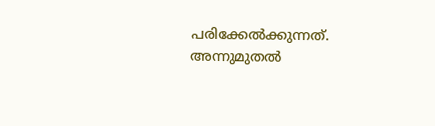പരിക്കേൽക്കുന്നത്. അന്നുമുതൽ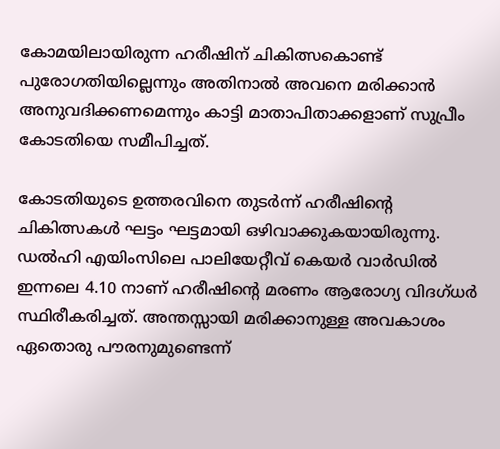കോമയിലായിരുന്ന ഹരീഷിന് ചികിത്സകൊണ്ട് പുരോഗതിയില്ലെന്നും അതിനാൽ അവനെ മരിക്കാൻ അനുവദിക്കണമെന്നും കാട്ടി മാതാപിതാക്കളാണ് സുപ്രീം കോടതിയെ സമീപിച്ചത്.

കോടതിയുടെ ഉത്തരവിനെ തുടർന്ന് ഹരീഷിൻ്റെ ചികിത്സകൾ ഘട്ടം ഘട്ടമായി ഒഴിവാക്കുകയായിരുന്നു. ഡൽഹി എയിംസിലെ പാലിയേറ്റീവ് കെയർ വാർഡിൽ ഇന്നലെ 4.10 നാണ് ഹരീഷിന്റെ മരണം ആരോഗ്യ വിദഗ്ധർ സ്ഥിരീകരിച്ചത്. അന്തസ്സായി മരിക്കാനുള്ള അവകാശം ഏതൊരു പൗരനുമുണ്ടെന്ന്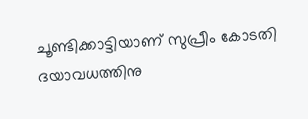ചൂണ്ടിക്കാട്ടിയാണ് സുപ്രീം കോടതി ദയാവധത്തിനു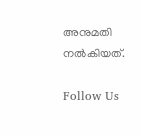അനുമതി നൽകിയത്.

Follow Us